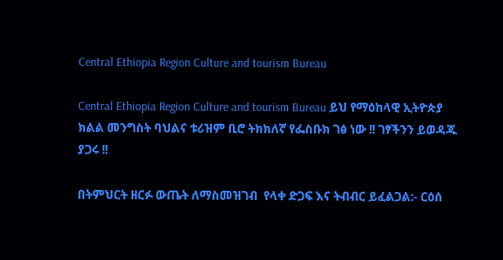Central Ethiopia Region Culture and tourism Bureau

Central Ethiopia Region Culture and tourism Bureau ይህ የማዕከላዊ ኢትዮጵያ ክልል መንግስት ባህልና ቱሪዝም ቢሮ ትክክለኛ የፌስቡክ ገፅ ነው !! ገፃችንን ይወዳጁ ያጋሩ !!

በትምህርት ዘርፉ ውጤት ለማስመዝገብ  የላቀ ድጋፍ እና ትብብር ይፈልጋል:- ርዕሰ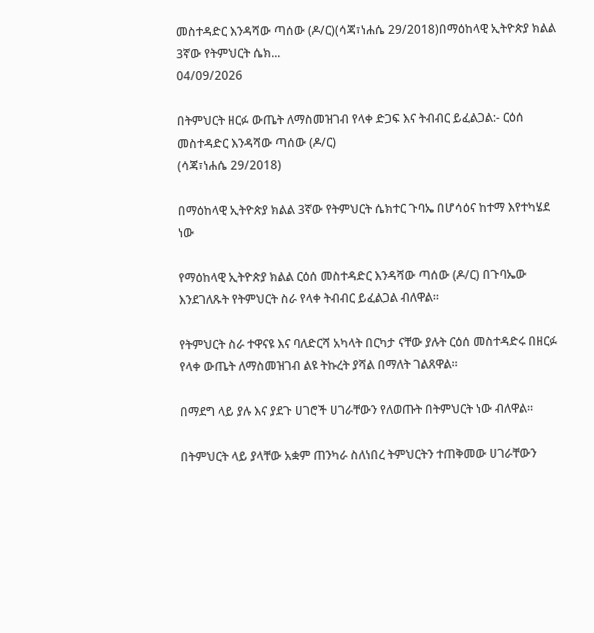መስተዳድር እንዳሻው ጣሰው (ዶ/ር)(ሳጃ፣ነሐሴ 29/2018)በማዕከላዊ ኢትዮጵያ ክልል 3ኛው የትምህርት ሴክ...
04/09/2026

በትምህርት ዘርፉ ውጤት ለማስመዝገብ የላቀ ድጋፍ እና ትብብር ይፈልጋል:- ርዕሰ መስተዳድር እንዳሻው ጣሰው (ዶ/ር)
(ሳጃ፣ነሐሴ 29/2018)

በማዕከላዊ ኢትዮጵያ ክልል 3ኛው የትምህርት ሴክተር ጉባኤ በሆሳዕና ከተማ እየተካሄደ ነው

የማዕከላዊ ኢትዮጵያ ክልል ርዕሰ መስተዳድር እንዳሻው ጣሰው (ዶ/ር) በጉባኤው እንደገለጹት የትምህርት ስራ የላቀ ትብብር ይፈልጋል ብለዋል።

የትምህርት ስራ ተዋናዩ እና ባለድርሻ አካላት በርካታ ናቸው ያሉት ርዕሰ መስተዳድሩ በዘርፉ የላቀ ውጤት ለማስመዝገብ ልዩ ትኩረት ያሻል በማለት ገልጸዋል።

በማደግ ላይ ያሉ እና ያደጉ ሀገሮች ሀገራቸውን የለወጡት በትምህርት ነው ብለዋል።

በትምህርት ላይ ያላቸው አቋም ጠንካራ ስለነበረ ትምህርትን ተጠቅመው ሀገራቸውን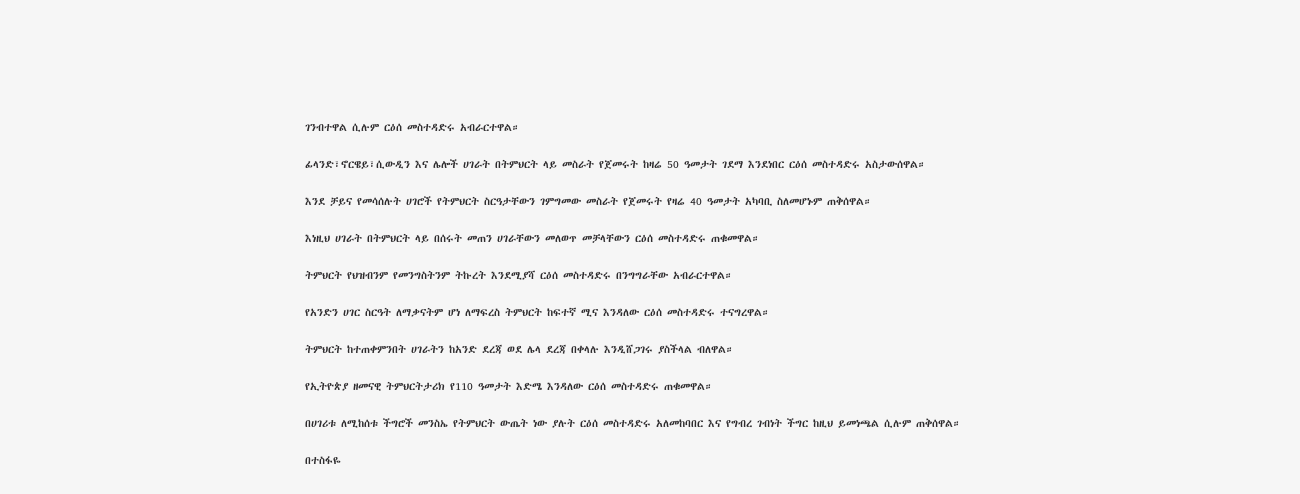ገንብተዋል ሲሉም ርዕሰ መስተዳድሩ አብራርተዋል።

ፊላንድ፣ኖርዌይ፣ሲውዲን እና ሌሎች ሀገራት በትምህርት ላይ መስራት የጀመሩት ከዛሬ 50 ዓመታት ገደማ እንደነበር ርዕሰ መስተዳድሩ አስታውሰዋል።

እንደ ቻይና የመሳሰሉት ሀገሮች የትምህርት ስርዓታቸውን ገምግመው መስራት የጀመሩት የዛሬ 40 ዓመታት አካባቢ ስለመሆኑም ጠቅሰዋል።

እነዚህ ሀገራት በትምህርት ላይ በሰሩት መጠን ሀገራቸውን መለወጥ መቻላቸውን ርዕሰ መስተዳድሩ ጠቁመዋል።

ትምህርት የህዝብንም የመንግስትንም ትኩረት እንደሚያሻ ርዕሰ መስተዳድሩ በንግግራቸው አብራርተዋል።

የአንድን ሀገር ስርዓት ለማቃናትም ሆነ ለማፍረስ ትምህርት ከፍተኛ ሚና እንዳለው ርዕሰ መስተዳድሩ ተናግረዋል።

ትምህርት ከተጠቀምንበት ሀገራትን ከአንድ ደረጃ ወደ ሌላ ደረጃ በቀላሉ እንዲሸጋገሩ ያስችላል ብለዋል።

የኢትዮጵያ ዘመናዊ ትምህርትታሪክ የ110 ዓመታት እድሜ እንዳለው ርዕሰ መስተዳድሩ ጠቁመዋል።

በሀገሪቱ ለሚከሰቱ ችግሮች መንስኤ የትምህርት ውጤት ነው ያሉት ርዕሰ መስተዳድሩ አለመከባበር እና የግብረ ገብነት ችግር ከዚህ ይመነጫል ሲሉም ጠቅሰዋል።

በተስፋዬ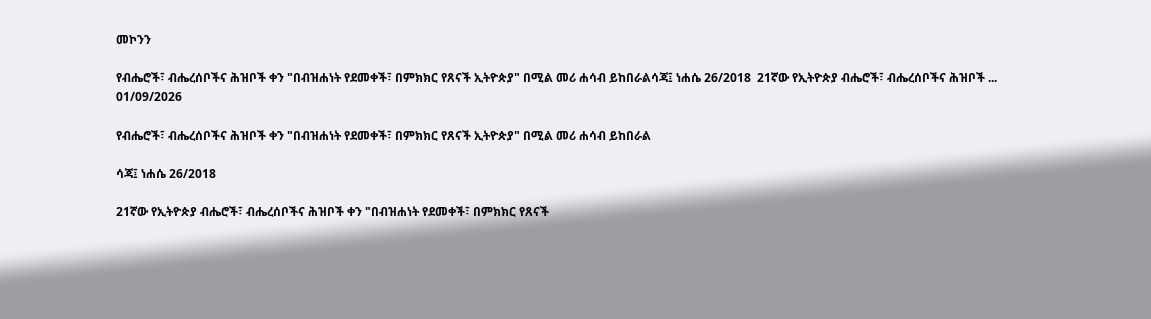መኮንን

የብሔሮች፣ ብሔረሰቦችና ሕዝቦች ቀን "በብዝሐነት የደመቀች፣ በምክክር የጸናች ኢትዮጵያ" በሚል መሪ ሐሳብ ይከበራልሳጃ፤ ነሐሴ 26/2018  21ኛው የኢትዮጵያ ብሔሮች፣ ብሔረሰቦችና ሕዝቦች ...
01/09/2026

የብሔሮች፣ ብሔረሰቦችና ሕዝቦች ቀን "በብዝሐነት የደመቀች፣ በምክክር የጸናች ኢትዮጵያ" በሚል መሪ ሐሳብ ይከበራል

ሳጃ፤ ነሐሴ 26/2018

21ኛው የኢትዮጵያ ብሔሮች፣ ብሔረሰቦችና ሕዝቦች ቀን "በብዝሐነት የደመቀች፣ በምክክር የጸናች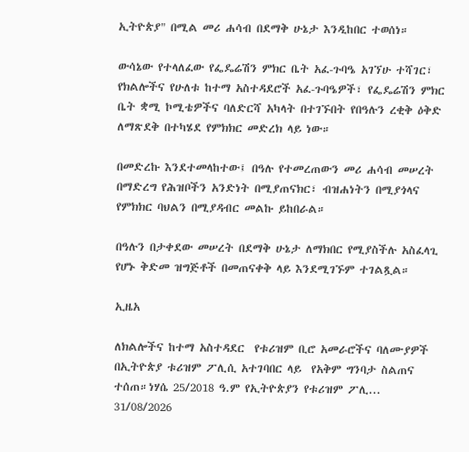ኢትዮጵያ" በሚል መሪ ሐሳብ በደማቅ ሁኔታ እንዲከበር ተወሰነ።

ውሳኔው የተላለፈው የፌዴሬሽን ምክር ቤት አፈ-ጉባዔ አገኘሁ ተሻገር፣ የክልሎችና የሁለቱ ከተማ አስተዳደሮች አፈ-ጉባዔዎች፣ የፌዴሬሽን ምክር ቤት ቋሚ ኮሚቴዎችና ባለድርሻ አካላት በተገኙበት የበዓሉን ረቂቅ ዕቅድ ለማጽደቅ በተካሄደ የምክክር መድረክ ላይ ነው።

በመድረኩ እንደተመላከተው፤ በዓሉ የተመረጠውን መሪ ሐሳብ መሠረት በማድረግ የሕዝቦችን አንድነት በሚያጠናክር፣ ብዝሐነትን በሚያጎላና የምክክር ባህልን በሚያዳብር መልኩ ይከበራል።

በዓሉን በታቀደው መሠረት በደማቅ ሁኔታ ለማክበር የሚያስችሉ አስፈላጊ የሆኑ ቅድመ ዝግጅቶች በመጠናቀቅ ላይ እንደሚገኙም ተገልጿል።

ኢዜአ

ለክልሎችና ከተማ አስተዳደር  የቱሪዝም ቢሮ አመራሮችና ባለሙያዎች በኢትዮጵያ ቱሪዝም ፖሊሲ አተገባበር ላይ  የአቅም ግንባታ ስልጠና ተሰጠ።ነሃሴ 25/2018 ዓ.ም የኢትዮጵያን የቱሪዝም ፖሊ...
31/08/2026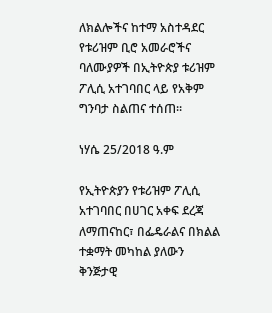ለክልሎችና ከተማ አስተዳደር የቱሪዝም ቢሮ አመራሮችና ባለሙያዎች በኢትዮጵያ ቱሪዝም ፖሊሲ አተገባበር ላይ የአቅም ግንባታ ስልጠና ተሰጠ።

ነሃሴ 25/2018 ዓ.ም

የኢትዮጵያን የቱሪዝም ፖሊሲ አተገባበር በሀገር አቀፍ ደረጃ ለማጠናከር፣ በፌዴራልና በክልል ተቋማት መካከል ያለውን ቅንጅታዊ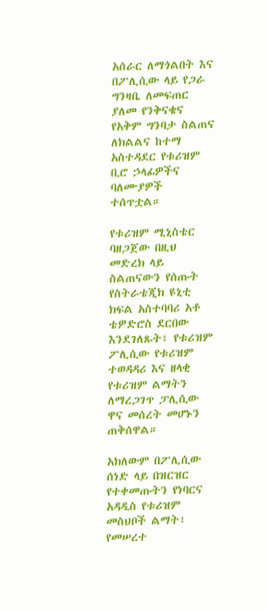አሰራር ለማጎልበት እና በፖሊሲው ላይ የጋራ ግንዛቤ ለመፍጠር ያለመ የንቅናቄና የአቅም ግንባታ ስልጠና ለክልልና ከተማ አስተዳደር የቱሪዝም ቢሮ ኃላፊዎችና ባለሙያዎች ተሰጥቷል።

የቱሪዝም ሚኒስቴር ባዘጋጀው በዚህ መድረክ ላይ ስልጠናውን የሰጡት የስትራቴጂክ ዩኒቲ ክፍል አስተባባሪ አቶ ቴዎድሮስ ደርበው እንደገለጹት፣ የቱሪዝም ፖሊሲው የቱሪዝም ተወዳዳሪ እና ዘላቂ የቱሪዝም ልማትን ለማረጋገጥ ፓሊሲው ዋና መሰረት መሆኑን ጠቅሰዋል።

አክለውም በፖሊሲው ሰነድ ላይ በዝርዝር የተቀመጡትን የነባርና አዳዲስ የቱሪዝም መስህቦች ልማት፣ የመሠረተ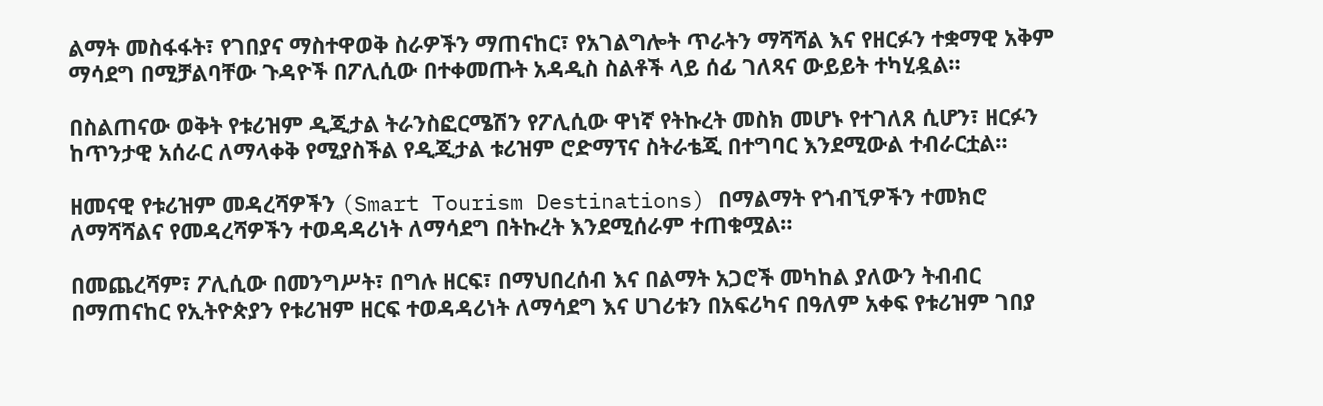ልማት መስፋፋት፣ የገበያና ማስተዋወቅ ስራዎችን ማጠናከር፣ የአገልግሎት ጥራትን ማሻሻል እና የዘርፉን ተቋማዊ አቅም ማሳደግ በሚቻልባቸው ጉዳዮች በፖሊሲው በተቀመጡት አዳዲስ ስልቶች ላይ ሰፊ ገለጻና ውይይት ተካሂዷል።

በስልጠናው ወቅት የቱሪዝም ዲጂታል ትራንስፎርሜሽን የፖሊሲው ዋነኛ የትኩረት መስክ መሆኑ የተገለጸ ሲሆን፣ ዘርፉን ከጥንታዊ አሰራር ለማላቀቅ የሚያስችል የዲጂታል ቱሪዝም ሮድማፕና ስትራቴጂ በተግባር እንደሚውል ተብራርቷል።

ዘመናዊ የቱሪዝም መዳረሻዎችን (Smart Tourism Destinations) በማልማት የጎብኚዎችን ተመክሮ ለማሻሻልና የመዳረሻዎችን ተወዳዳሪነት ለማሳደግ በትኩረት እንደሚሰራም ተጠቁሟል።

በመጨረሻም፣ ፖሊሲው በመንግሥት፣ በግሉ ዘርፍ፣ በማህበረሰብ እና በልማት አጋሮች መካከል ያለውን ትብብር በማጠናከር የኢትዮጵያን የቱሪዝም ዘርፍ ተወዳዳሪነት ለማሳደግ እና ሀገሪቱን በአፍሪካና በዓለም አቀፍ የቱሪዝም ገበያ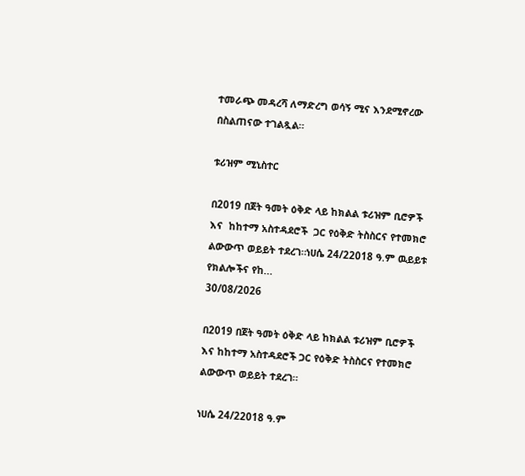ተመራጭ መዳረሻ ለማድረግ ወሳኝ ሚና እንደሚኖረው በስልጠናው ተገልጿል።

ቱሪዝም ሚኒስተር

በ2019 በጀት ዓመት ዕቅድ ላይ ከክልል ቱሪዝም ቢሮዎች እና  ከከተማ አስተዳደሮች  ጋር የዕቅድ ትስስርና የተመክሮ ልውውጥ ወይይት ተደረገ።ነሀሴ 24/22018 ዓ.ም ዉይይቱ የክልሎችና የከ...
30/08/2026

በ2019 በጀት ዓመት ዕቅድ ላይ ከክልል ቱሪዝም ቢሮዎች እና ከከተማ አስተዳደሮች ጋር የዕቅድ ትስስርና የተመክሮ ልውውጥ ወይይት ተደረገ።

ነሀሴ 24/22018 ዓ.ም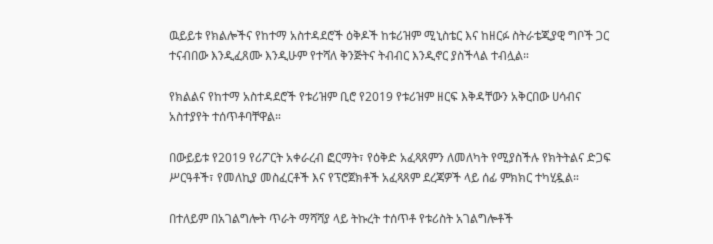ዉይይቱ የክልሎችና የከተማ አስተዳደሮች ዕቅዶች ከቱሪዝም ሚኒስቴር እና ከዘርፉ ስትራቴጂያዊ ግቦች ጋር ተናብበው እንዲፈጸሙ እንዲሁም የተሻለ ቅንጅትና ትብብር እንዲኖር ያስችላል ተብሏል።

የክልልና የከተማ አስተዳደሮች የቱሪዝም ቢሮ የ2019 የቱሪዝም ዘርፍ እቅዳቸውን አቅርበው ሀሳብና አስተያየት ተሰጥቶባቸዋል።

በውይይቱ የ2019 የሪፖርት አቀራረብ ፎርማት፣ የዕቅድ አፈጻጸምን ለመለካት የሚያስችሉ የክትትልና ድጋፍ ሥርዓቶች፣ የመለኪያ መስፈርቶች እና የፕሮጀክቶች አፈጻጸም ደረጃዎች ላይ ሰፊ ምክክር ተካሂዷል።

በተለይም በአገልግሎት ጥራት ማሻሻያ ላይ ትኩረት ተሰጥቶ የቱሪስት አገልግሎቶች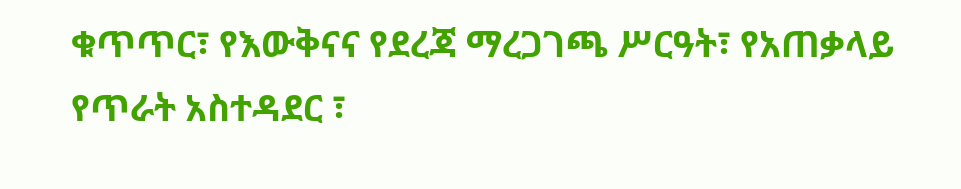ቁጥጥር፣ የእውቅናና የደረጃ ማረጋገጫ ሥርዓት፣ የአጠቃላይ የጥራት አስተዳደር ፣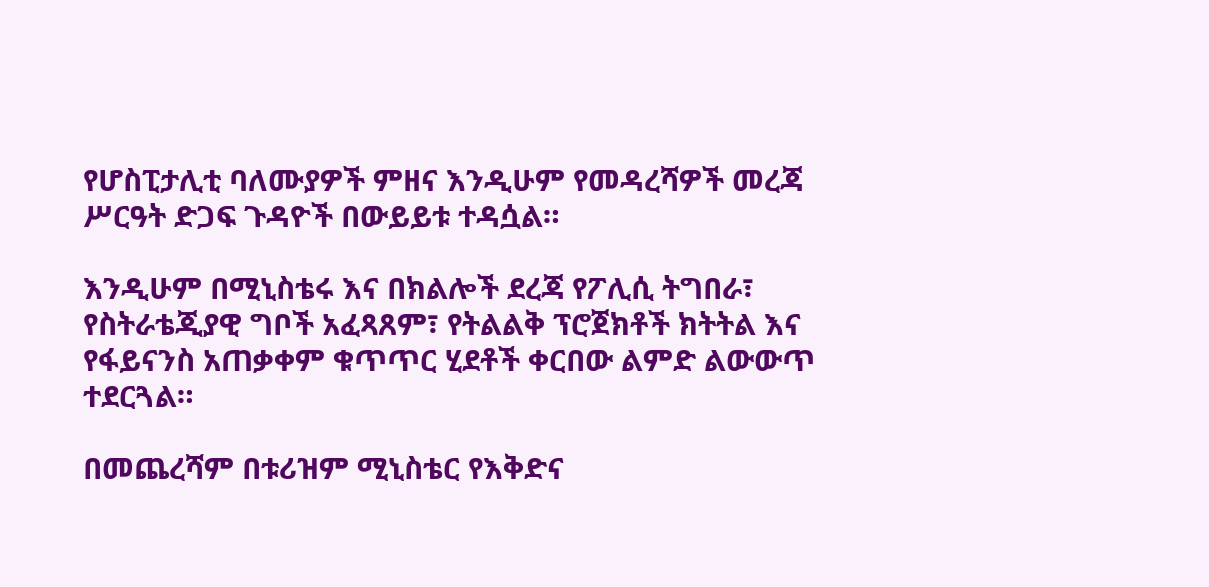የሆስፒታሊቲ ባለሙያዎች ምዘና እንዲሁም የመዳረሻዎች መረጃ ሥርዓት ድጋፍ ጉዳዮች በውይይቱ ተዳሷል።

እንዲሁም በሚኒስቴሩ እና በክልሎች ደረጃ የፖሊሲ ትግበራ፣ የስትራቴጂያዊ ግቦች አፈጻጸም፣ የትልልቅ ፕሮጀክቶች ክትትል እና የፋይናንስ አጠቃቀም ቁጥጥር ሂደቶች ቀርበው ልምድ ልውውጥ ተደርጓል።

በመጨረሻም በቱሪዝም ሚኒስቴር የእቅድና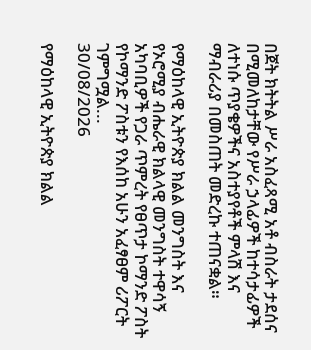በጀት ክትትል ሥራ አስፈጻሚ አቶ ብስራት ታደሰና በሚመለከታቸው የሥራ ኃላፊዎች ከተሳታፊዎች ለተነሱ ጥያቄዎችና አስተያየቶች ምላሽ እና ማብራሪያ በመስጠት መድረኩ ተጠናቋል።

የማዕከላዊ ኢትዮጵያ ክልል መንግስት እና የኦሮሚያ ብሔራዊ ክልላዊ መንግስት ተዋሳኝ አካባቢዎች የጋራ ጥምረት የፀጥታ ኮማንድ ፖስት  የኮማንድ ፖስቱን የእሰከ አሁን አፈፃፀም ሪፖርት ገምግሟል...
30/08/2026

የማዕከላዊ ኢትዮጵያ ክልል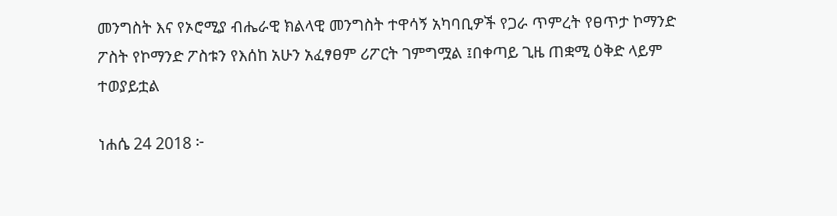መንግስት እና የኦሮሚያ ብሔራዊ ክልላዊ መንግስት ተዋሳኝ አካባቢዎች የጋራ ጥምረት የፀጥታ ኮማንድ ፖስት የኮማንድ ፖስቱን የእሰከ አሁን አፈፃፀም ሪፖርት ገምግሟል ፤በቀጣይ ጊዜ ጠቋሚ ዕቅድ ላይም ተወያይቷል

ነሐሴ 24 2018 ፦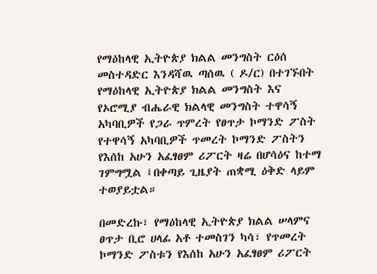የማዕከላዊ ኢትዮጵያ ክልል መንግስት ርዕሰ መስተዳድር እንዳሻዉ ጣሰዉ ( ዶ/ር) በተገኙበት የማዕከላዊ ኢትዮጵያ ክልል መንግስት እና የኦሮሚያ ብሔራዊ ክልላዊ መንግስት ተዋሳኝ አካባቢዎች የጋራ ጥምረት የፀጥታ ኮማንድ ፖስት የተዋሳኝ አካባቢዎች ጥመረት ኮማንድ ፖስትን የእሰከ አሁን አፈፃፀም ሪፖርት ዛሬ በሆሳዕና ከተማ ገምግሟል ፤በቀጣይ ጊዜያት ጠቋሚ ዕቅድ ላይም ተወያይቷል።

በመድረኩ፣ የማዕከላዊ ኢትዮጵያ ክልል ሠላምና ፀጥታ ቢሮ ሀላፊ አቶ ተመስገን ካሳ፣ የጥመረት ኮማንድ ፖስቱን የእሰከ አሁን አፈፃፀም ሪፖርት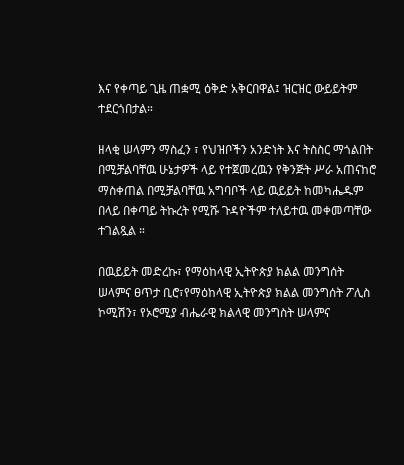እና የቀጣይ ጊዜ ጠቋሚ ዕቅድ አቅርበዋል፤ ዝርዝር ውይይትም ተደርጎበታል።

ዘላቂ ሠላምን ማስፈን ፣ የህዝቦችን አንድነት እና ትስስር ማጎልበት በሚቻልባቸዉ ሁኔታዎች ላይ የተጀመረዉን የቅንጅት ሥራ አጠናከሮ ማስቀጠል በሚቻልባቸዉ አግባቦች ላይ ዉይይት ከመካሔዱም በላይ በቀጣይ ትኩረት የሚሹ ጉዳዮችም ተለይተዉ መቀመጣቸው ተገልጿል ።

በዉይይት መድረኩ፣ የማዕከላዊ ኢትዮጵያ ክልል መንግሰት ሠላምና ፀጥታ ቢሮ፣የማዕከላዊ ኢትዮጵያ ክልል መንግሰት ፖሊስ ኮሚሽን፣ የኦሮሚያ ብሔራዊ ክልላዊ መንግስት ሠላምና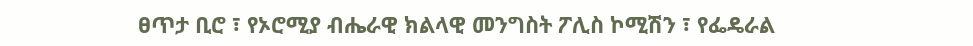ፀጥታ ቢሮ ፣ የኦሮሚያ ብሔራዊ ክልላዊ መንግስት ፖሊስ ኮሚሽን ፣ የፌዴራል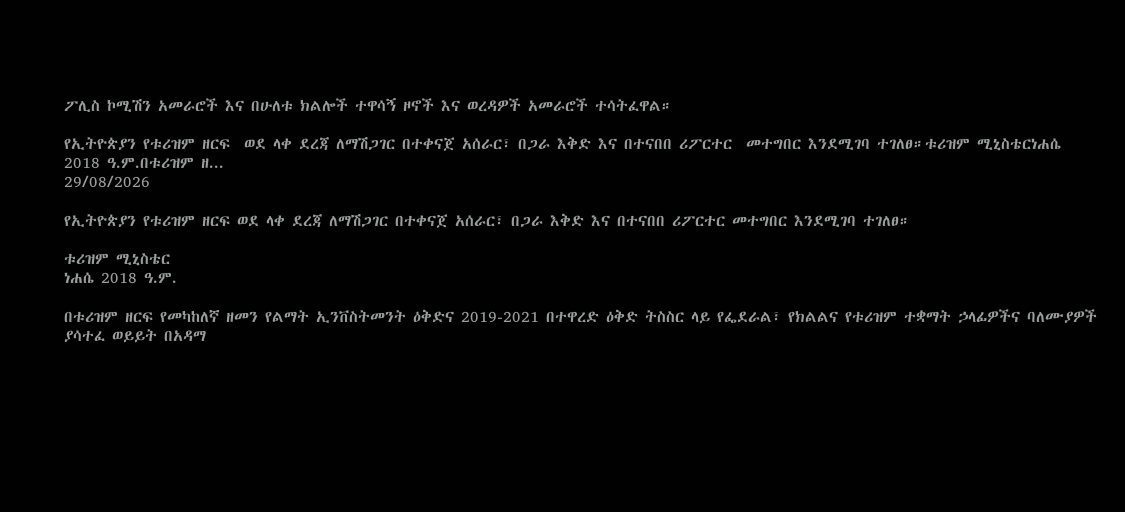ፖሊስ ኮሚሽን አመራሮች እና በሁለቱ ክልሎች ተዋሳኝ ዞኖች እና ወረዳዎች አመራሮች ተሳትፈዋል።

የኢትዮጵያን የቱሪዝም ዘርፍ  ወደ ላቀ ደረጃ ለማሽጋገር በተቀናጀ አሰራር፣ በጋራ እቅድ እና በተናበበ ሪፖርተር  መተግበር እንደሚገባ ተገለፀ።ቱሪዝም ሚኒስቴርነሐሴ 2018 ዓ.ም.በቱሪዝም ዘ...
29/08/2026

የኢትዮጵያን የቱሪዝም ዘርፍ ወደ ላቀ ደረጃ ለማሽጋገር በተቀናጀ አሰራር፣ በጋራ እቅድ እና በተናበበ ሪፖርተር መተግበር እንደሚገባ ተገለፀ።

ቱሪዝም ሚኒስቴር
ነሐሴ 2018 ዓ.ም.

በቱሪዝም ዘርፍ የመካከለኛ ዘመን የልማት ኢንቨስትመንት ዕቅድና 2019-2021 በተዋረድ ዕቅድ ትስስር ላይ የፌደራል፣ የክልልና የቱሪዝም ተቋማት ኃላፊዎችና ባለሙያዎች ያሳተፈ ወይይት በአዳማ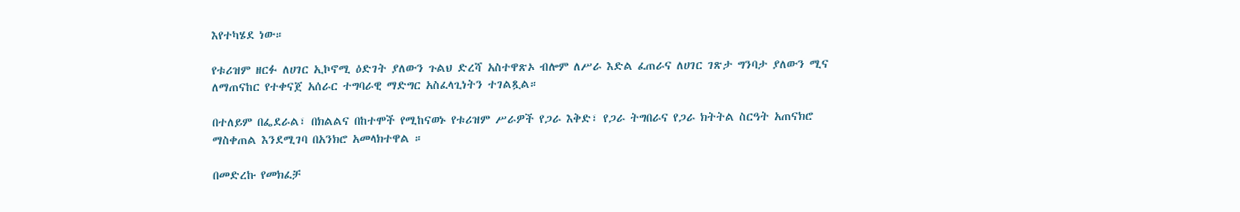እየተካሄደ ነው።

የቱሪዝም ዘርፉ ለሀገር ኢኮኖሚ ዕድገት ያለውን ጉልህ ድረሻ አስተዋጽኦ ብሎም ለሥራ እድል ፈጠራና ለሀገር ገጽታ ግንባታ ያለውን ሚና ለማጠናከር የተቀናጀ አሰራር ተግባራዊ ማድግር አስፈላጊነትን ተገልጿል።

በተለይም በፌደራል፣ በክልልና በከተሞች የሚከናወኑ የቱሪዝም ሥራዎች የጋራ እቅድ፣ የጋራ ትግበራና የጋራ ክትትል ስርዓት አጠናክሮ ማስቀጠል እንደሚገባ በአንክሮ አመላክተዋል ።

በመድረኩ የመክፈቻ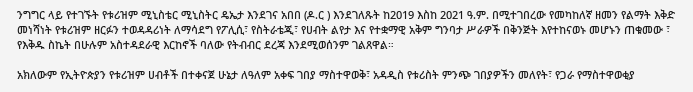ንግግር ላይ የተገኙት የቱሪዝም ሚኒስቴር ሚኒስትር ዴኤታ እንደገና አበበ (ዶ.ር ) እንደገለጹት ከ2019 እስከ 2021 ዓ.ም. በሚተገበረው የመካከለኛ ዘመን የልማት እቅድ መነሻነት የቱሪዝም ዘርፉን ተወዳዳሪነት ለማሳደግ የፖሊሲ፣ የስትራቴጂ፣ የሀብት ልየታ እና የተቋማዊ አቅም ግንባታ ሥራዎች በቅንጅት እየተከናወኑ መሆኑን ጠቁመው ፣ የእቅዱ ስኬት በሁሉም አስተዳደራዊ እርከኖች ባለው የትብብር ደረጃ እንደሚወሰንም ገልጸዋል።

አክለውም የኢትዮጵያን የቱሪዝም ሀብቶች በተቀናጀ ሁኔታ ለዓለም አቀፍ ገበያ ማስተዋወቅ፣ አዳዲስ የቱሪስት ምንጭ ገበያዎችን መለየት፣ የጋራ የማስተዋወቂያ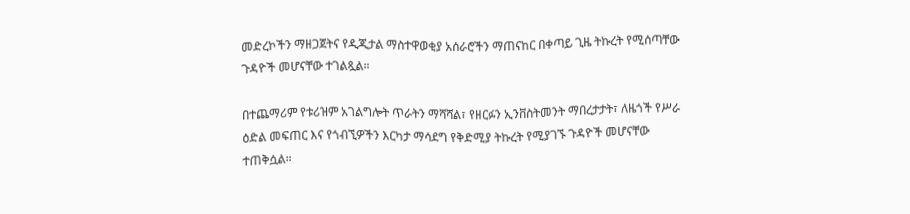መድረኮችን ማዘጋጀትና የዲጂታል ማስተዋወቂያ አሰራሮችን ማጠናከር በቀጣይ ጊዜ ትኩረት የሚሰጣቸው ጉዳዮች መሆናቸው ተገልጿል።

በተጨማሪም የቱሪዝም አገልግሎት ጥራትን ማሻሻል፣ የዘርፉን ኢንቨስትመንት ማበረታታት፣ ለዜጎች የሥራ ዕድል መፍጠር እና የጎብኚዎችን እርካታ ማሳደግ የቅድሚያ ትኩረት የሚያገኙ ጉዳዮች መሆናቸው ተጠቅሷል።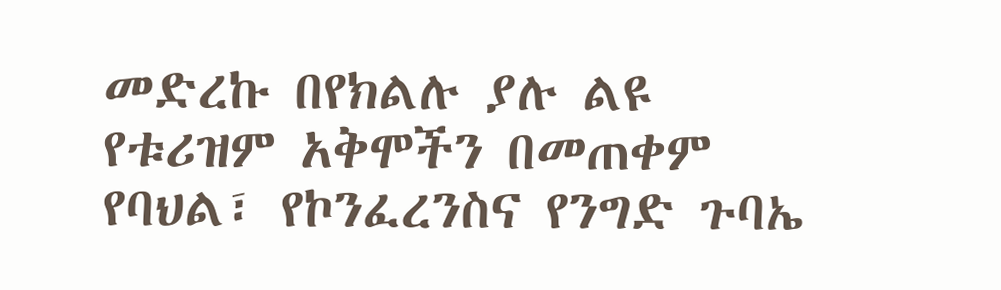መድረኩ በየክልሉ ያሉ ልዩ የቱሪዝም አቅሞችን በመጠቀም የባህል፣ የኮንፈረንስና የንግድ ጉባኤ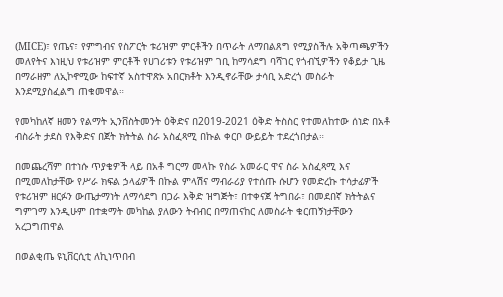(MICE)፣ የጤና፣ የምግብና የስፖርት ቱሪዝም ምርቶችን በጥራት ለማበልጸግ የሚያስችሉ አቅጣጫዎችን መለየትና እነዚህ የቱሪዝም ምርቶች የሀገሪቱን የቱሪዝም ገቢ ከማሳደግ ባሻገር የጎብኚዎችን የቆይታ ጊዜ በማራዘም ለኢኮኖሚው ከፍተኛ አስተዋጽኦ አበርክቶት እንዲኖራቸው ታሳቢ አድረጎ መስራት እንደሚያስፈልግ ጠቁመዋል።

የመካከለኛ ዘመን የልማት ኢንቨስትመንት ዕቅድና በ2019-2021 ዕቅድ ትስስር የተመለከተው ሰነድ በአቶ ብስራት ታደስ የእቅድና በጀት ክትትል ስራ አስፈጻሚ በኩል ቀርቦ ውይይት ተደረጎበታል።

በመጨረሻም በተነሱ ጥያቄዎች ላይ በአቶ ግርማ መላኩ የስራ አመራር ዋና ስራ አስፈጻሚ እና በሚመለከታቸው የሥራ ክፍል ኃላፊዎች በኩል ምላሽና ማብራሪያ የተሰጡ ሱሆን የመድረኩ ተሳታፊዎች የቱሪዝም ዘርፉን ውጤታማነት ለማሳደግ በጋራ እቅድ ዝግጅት፣ በተቀናጀ ትግበራ፣ በመደበኛ ክትትልና ግምገማ እንዲሁም በተቋማት መካከል ያለውን ትብብር በማጠናከር ለመስራት ቁርጠኝነታቸውን አረጋግጠዋል

በወልቂጤ ዩኒቨርሲቲ ለኪነጥበብ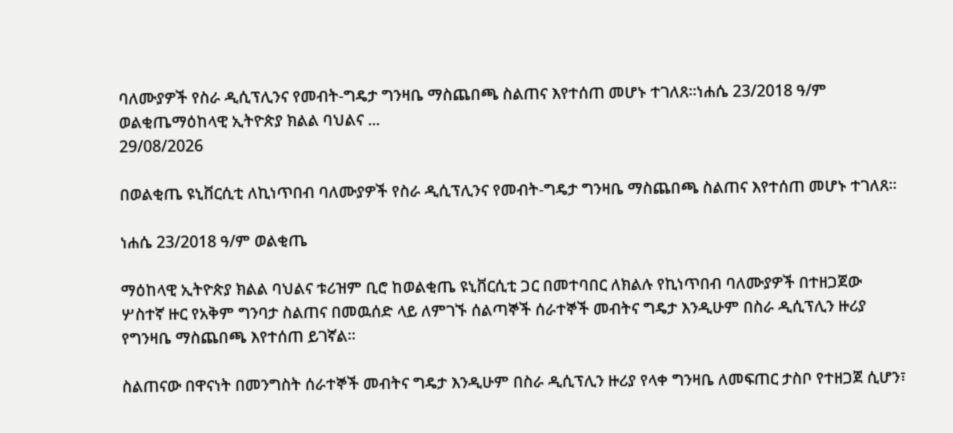ባለሙያዎች የስራ ዲሲፕሊንና የመብት-ግዴታ ግንዛቤ ማስጨበጫ ስልጠና እየተሰጠ መሆኑ ተገለጸ።ነሐሴ 23/2018 ዓ/ም ወልቂጤማዕከላዊ ኢትዮጵያ ክልል ባህልና ...
29/08/2026

በወልቂጤ ዩኒቨርሲቲ ለኪነጥበብ ባለሙያዎች የስራ ዲሲፕሊንና የመብት-ግዴታ ግንዛቤ ማስጨበጫ ስልጠና እየተሰጠ መሆኑ ተገለጸ።

ነሐሴ 23/2018 ዓ/ም ወልቂጤ

ማዕከላዊ ኢትዮጵያ ክልል ባህልና ቱሪዝም ቢሮ ከወልቂጤ ዩኒቨርሲቲ ጋር በመተባበር ለክልሉ የኪነጥበብ ባለሙያዎች በተዘጋጀው ሦስተኛ ዙር የአቅም ግንባታ ስልጠና በመዉሰድ ላይ ለምገኙ ሰልጣኞች ሰራተኞች መብትና ግዴታ እንዲሁም በስራ ዲሲፕሊን ዙሪያ የግንዛቤ ማስጨበጫ እየተሰጠ ይገኛል።

ስልጠናው በዋናነት በመንግስት ሰራተኞች መብትና ግዴታ እንዲሁም በስራ ዲሲፕሊን ዙሪያ የላቀ ግንዛቤ ለመፍጠር ታስቦ የተዘጋጀ ሲሆን፣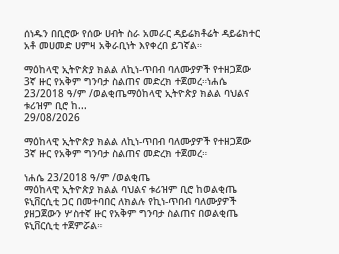ሰነዱን በቢሮው የሰው ሀብት ስራ አመራር ዳይሬክቶሬት ዳይሬክተር አቶ መሀመድ ሀምዛ አቅራቢነት እየቀረበ ይገኛል።

ማዕከላዊ ኢትዮጵያ ክልል ለኪነ-ጥበብ ባለሙያዎች የተዘጋጀው 3ኛ ዙር የአቅም ግንባታ ስልጠና መድረክ ተጀመረ።ነሐሴ 23/2018 ዓ/ም /ወልቂጤማዕከላዊ ኢትዮጵያ ክልል ባህልና ቱሪዝም ቢሮ ከ...
29/08/2026

ማዕከላዊ ኢትዮጵያ ክልል ለኪነ-ጥበብ ባለሙያዎች የተዘጋጀው 3ኛ ዙር የአቅም ግንባታ ስልጠና መድረክ ተጀመረ።

ነሐሴ 23/2018 ዓ/ም /ወልቂጤ
ማዕከላዊ ኢትዮጵያ ክልል ባህልና ቱሪዝም ቢሮ ከወልቂጤ ዩኒቨርሲቲ ጋር በመተባበር ለክልሉ የኪነ-ጥበብ ባለሙያዎች ያዘጋጀውን ሦስተኛ ዙር የአቅም ግንባታ ስልጠና በወልቂጤ ዩኒቨርሲቲ ተጀምሯል።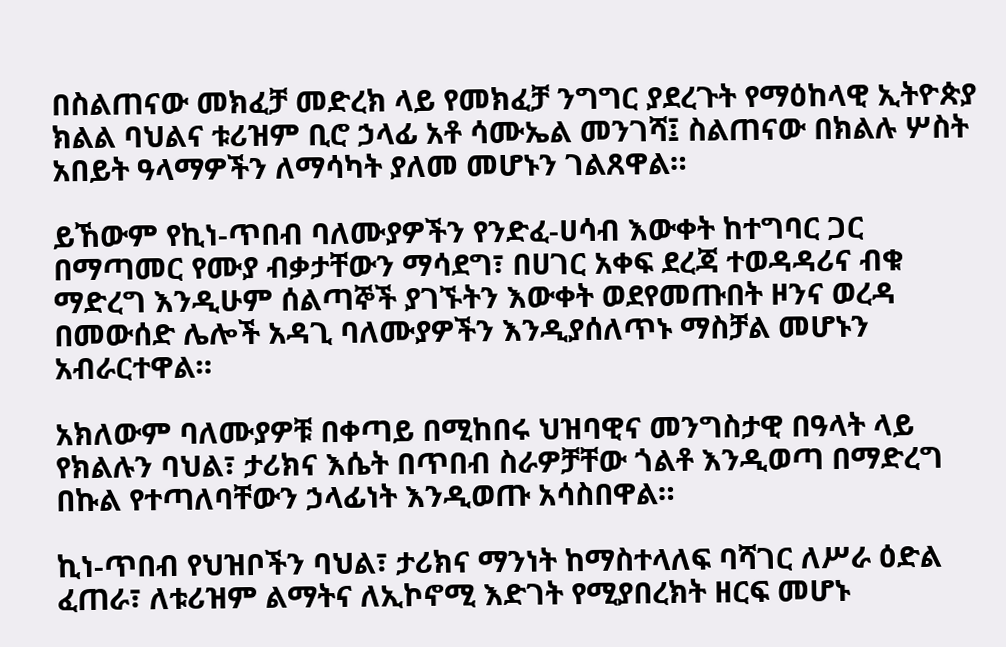በስልጠናው መክፈቻ መድረክ ላይ የመክፈቻ ንግግር ያደረጉት የማዕከላዊ ኢትዮጵያ ክልል ባህልና ቱሪዝም ቢሮ ኃላፊ አቶ ሳሙኤል መንገሻ፤ ስልጠናው በክልሉ ሦስት አበይት ዓላማዎችን ለማሳካት ያለመ መሆኑን ገልጸዋል።

ይኸውም የኪነ-ጥበብ ባለሙያዎችን የንድፈ-ሀሳብ እውቀት ከተግባር ጋር በማጣመር የሙያ ብቃታቸውን ማሳደግ፣ በሀገር አቀፍ ደረጃ ተወዳዳሪና ብቁ ማድረግ እንዲሁም ሰልጣኞች ያገኙትን እውቀት ወደየመጡበት ዞንና ወረዳ በመውሰድ ሌሎች አዳጊ ባለሙያዎችን እንዲያሰለጥኑ ማስቻል መሆኑን አብራርተዋል።

አክለውም ባለሙያዎቹ በቀጣይ በሚከበሩ ህዝባዊና መንግስታዊ በዓላት ላይ የክልሉን ባህል፣ ታሪክና እሴት በጥበብ ስራዎቻቸው ጎልቶ እንዲወጣ በማድረግ በኩል የተጣለባቸውን ኃላፊነት እንዲወጡ አሳስበዋል።

ኪነ-ጥበብ የህዝቦችን ባህል፣ ታሪክና ማንነት ከማስተላለፍ ባሻገር ለሥራ ዕድል ፈጠራ፣ ለቱሪዝም ልማትና ለኢኮኖሚ እድገት የሚያበረክት ዘርፍ መሆኑ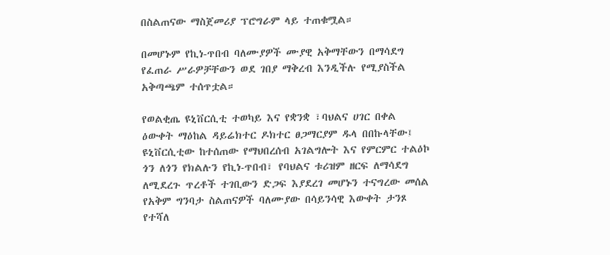በስልጠናው ማስጀመሪያ ፕሮግራም ላይ ተጠቁሟል።

በመሆኑም የኪነ-ጥበብ ባለሙያዎች ሙያዊ አቅማቸውን በማሳደግ የፈጠራ ሥራዎቻቸውን ወደ ገበያ ማቅረብ እንዲችሉ የሚያስችል አቅጣጫም ተሰጥቷል።

የወልቂጤ ዩኒቨርሲቲ ተወካይ እና የቋንቋ ፣ባህልና ሀገር በቀል ዕውቀት ማዕከል ዳይሬክተር ዶክተር ፀጋማርያም ዱላ በበኩላቸው፤ ዩኒቨርሲቲው ከተሰጠው የማህበረሰብ አገልግሎት እና የምርምር ተልዕኮ ጎን ለጎን የክልሉን የኪነ-ጥበብ፣ የባህልና ቱሪዝም ዘርፍ ለማሳደግ ለሚደረጉ ጥረቶች ተገቢውን ድጋፍ እያደረገ መሆኑን ተናግረው መሰል የአቅም ግንባታ ስልጠናዎች ባለሙያው በሳይንሳዊ እውቀት ታንጾ የተሻለ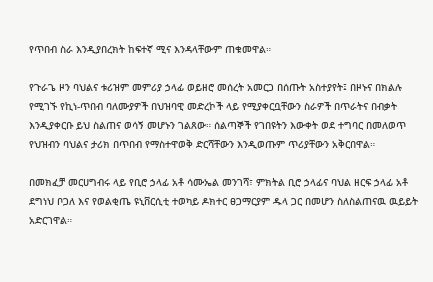የጥበብ ስራ እንዲያበረክት ከፍተኛ ሚና እንዳላቸውም ጠቁመዋል።

የጉራጌ ዞን ባህልና ቱሪዝም መምሪያ ኃላፊ ወይዘሮ መሰረት አመርጋ በሰጡት አስተያየት፤ በዞኑና በክልሉ የሚገኙ የኪነ-ጥበብ ባለሙያዎች በህዝባዊ መድረኮች ላይ የሚያቀርቧቸውን ስራዎች በጥራትና በብቃት እንዲያቀርቡ ይህ ስልጠና ወሳኝ መሆኑን ገልጸው። ሰልጣኞች የገበዩትን እውቀት ወደ ተግባር በመለወጥ የህዝብን ባህልና ታሪክ በጥበብ የማስተዋወቅ ድርሻቸውን እንዲወጡም ጥሪያቸውን አቅርበዋል።

በመክፈቻ መርሀግብሩ ላይ የቢሮ ኃላፊ አቶ ሳሙኤል መንገሻ፣ ምክትል ቢሮ ኃላፊና ባህል ዘርፍ ኃላፊ አቶ ደግነህ ቦጋለ እና የወልቂጤ ዩኒቨርሲቲ ተወካይ ዶክተር ፀጋማርያም ዱላ ጋር በመሆን ስለስልጠናዉ ዉይይት አድርገዋል።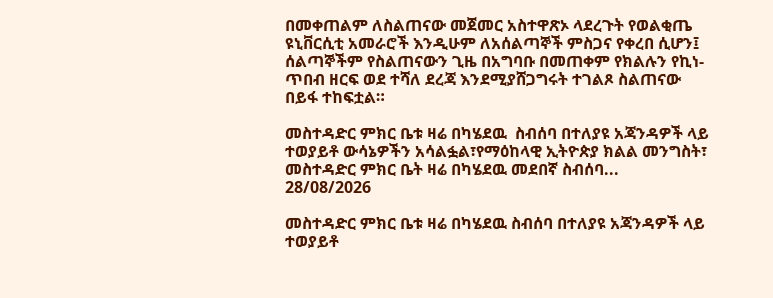በመቀጠልም ለስልጠናው መጀመር አስተዋጽኦ ላደረጉት የወልቂጤ ዩኒቨርሲቲ አመራሮች እንዲሁም ለአሰልጣኞች ምስጋና የቀረበ ሲሆን፤ ሰልጣኞችም የስልጠናውን ጊዜ በአግባቡ በመጠቀም የክልሉን የኪነ-ጥበብ ዘርፍ ወደ ተሻለ ደረጃ እንደሚያሸጋግሩት ተገልጾ ስልጠናው በይፋ ተከፍቷል።

መስተዳድር ምክር ቤቱ ዛሬ በካሄደዉ  ስብሰባ በተለያዩ አጃንዳዎች ላይ ተወያይቶ ውሳኔዎችን አሳልፏል፣የማዕከላዊ ኢትዮጵያ ክልል መንግስት፣ መስተዳድር ምክር ቤት ዛሬ በካሄደዉ መደበኛ ስብሰባ...
28/08/2026

መስተዳድር ምክር ቤቱ ዛሬ በካሄደዉ ስብሰባ በተለያዩ አጃንዳዎች ላይ ተወያይቶ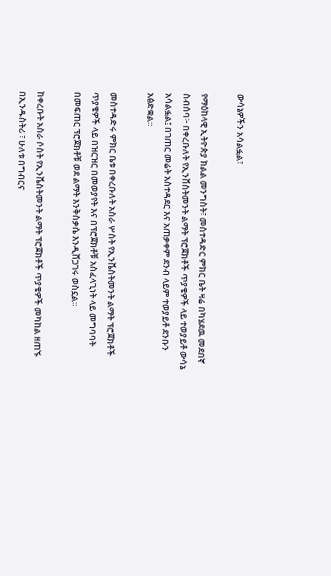ውሳኔዎችን አሳልፏል፣

የማዕከላዊ ኢትዮጵያ ክልል መንግስት፣ መስተዳድር ምክር ቤት ዛሬ በካሄደዉ መደበኛ ስብሰባ፦ በቀረቡለት የኢንቨስትመንት ልማት ፕሮጀክቶች ጥያቄዎች ላይ ተወያይቶ ውሳኔ አሳልፏል፤ በገጠር መሬት አስተዳደር እና አጠቃቀም ደንብ ላይም ተወያይቶ ደንቡን አፅድቋል።

መስተዳድሩ ምክር ቤቱ በቀረቡለት አስራ ሦስት የኢንቬስትመንት ልማት ፕሮጀክቶች ጥያቄዎች ላይ በዝርዝር በመወያየት እና በፕሮጀክቶቹ አስፈላጊነት ላይ መግባባት በመፍጠር ፕሮጀክቶቹ ወደ ልማት እንቅስቃሴ እንዲሸጋገሩ ወስኗል።

ከቀረቡት አስራ ሶስት የኢንቬስትመንት ልማት ፕሮጀክቶች ጥያቄዎች መካከል ዘጠኙ በኢንዱስትሪ ፣ ሁለቱ በግብርና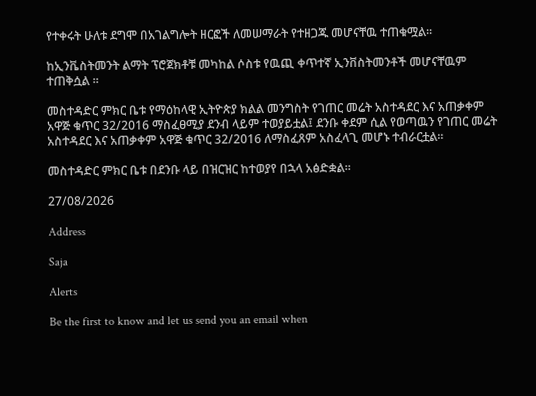የተቀሩት ሁለቱ ደግሞ በአገልግሎት ዘርፎች ለመሠማራት የተዘጋጁ መሆናቸዉ ተጠቁሟል።

ከኢንቬስትመንት ልማት ፕሮጀክቶቹ መካከል ሶስቱ የዉጪ ቀጥተኛ ኢንቨስትመንቶች መሆናቸዉም ተጠቅሷል ።

መስተዳድር ምክር ቤቱ የማዕከላዊ ኢትዮጵያ ክልል መንግስት የገጠር መሬት አስተዳደር እና አጠቃቀም አዋጅ ቁጥር 32/2016 ማስፈፀሚያ ደንብ ላይም ተወያይቷል፤ ደንቡ ቀደም ሲል የወጣዉን የገጠር መሬት አስተዳደር እና አጠቃቀም አዋጅ ቁጥር 32/2016 ለማስፈጸም አስፈላጊ መሆኑ ተብራርቷል።

መስተዳድር ምክር ቤቱ በደንቡ ላይ በዝርዝር ከተወያየ በኋላ አፅድቋል።

27/08/2026

Address

Saja

Alerts

Be the first to know and let us send you an email when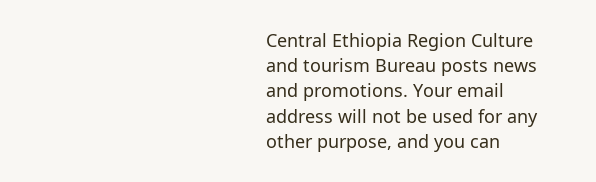Central Ethiopia Region Culture and tourism Bureau posts news and promotions. Your email address will not be used for any other purpose, and you can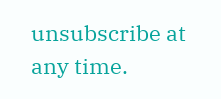unsubscribe at any time.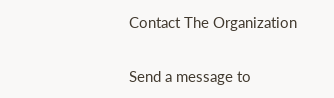Contact The Organization

Send a message to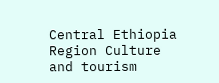Central Ethiopia Region Culture and tourism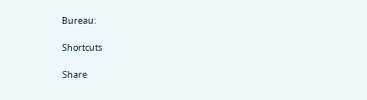Bureau:

Shortcuts

Share